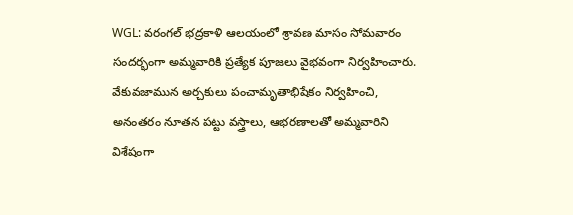WGL: వరంగల్ భద్రకాళి ఆలయంలో శ్రావణ మాసం సోమవారం సందర్భంగా అమ్మవారికి ప్రత్యేక పూజలు వైభవంగా నిర్వహించారు. వేకువజామున అర్చకులు పంచామృతాభిషేకం నిర్వహించి, అనంతరం నూతన పట్టు వస్త్రాలు, ఆభరణాలతో అమ్మవారిని విశేషంగా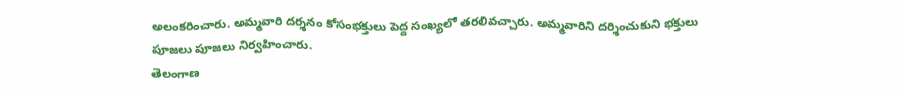అలంకరించారు. అమ్మవారి దర్శనం కోసంభక్తులు పెద్ద సంఖ్యలో తరలివచ్చారు. అమ్మవారిని దర్శించుకుని భక్తులు పూజలు పూజలు నిర్వహించారు.
తెలంగాణ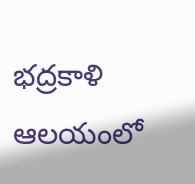భద్రకాళి ఆలయంలో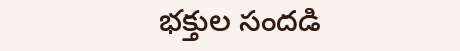భక్తుల సందడి